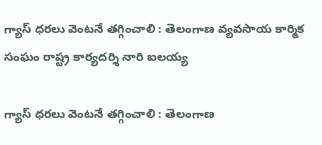గ్యాస్ ధరలు వెంటనే తగ్గించాలి : తెలంగాణ వ్యవసాయ కార్మిక సంఘం రాష్ట్ర కార్యదర్శి నారి ఐలయ్య

గ్యాస్ ధరలు వెంటనే తగ్గించాలి : తెలంగాణ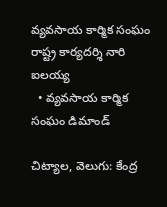వ్యవసాయ కార్మిక సంఘం రాష్ట్ర కార్యదర్శి నారి ఐలయ్య
  • వ్యవసాయ కార్మిక సంఘం డిమాండ్

చిట్యాల, వెలుగు: కేంద్ర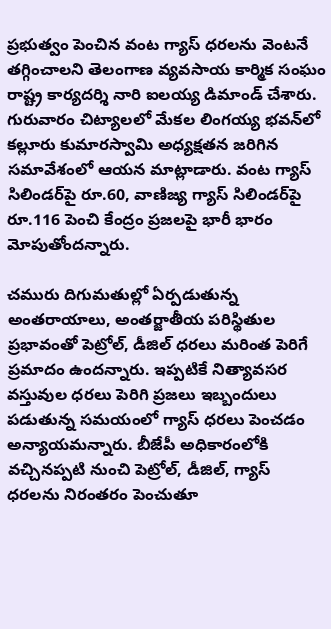ప్రభుత్వం పెంచిన వంట గ్యాస్ ధరలను వెంటనే తగ్గించాలని తెలంగాణ వ్యవసాయ కార్మిక సంఘం రాష్ట్ర కార్యదర్శి నారి ఐలయ్య డిమాండ్ చేశారు. గురువారం చిట్యాలలో మేకల లింగయ్య భవన్‌‌‌‌లో కల్లూరు కుమారస్వామి అధ్యక్షతన జరిగిన సమావేశంలో ఆయన మాట్లాడారు. వంట గ్యాస్ సిలిండర్‌‌‌‌పై రూ.60, వాణిజ్య గ్యాస్ సిలిండర్‌‌‌‌పై రూ.116 పెంచి కేంద్రం ప్రజలపై భారీ భారం మోపుతోందన్నారు.

చమురు దిగుమతుల్లో ఏర్పడుతున్న అంతరాయాలు, అంతర్జాతీయ పరిస్థితుల ప్రభావంతో పెట్రోల్, డీజిల్ ధరలు మరింత పెరిగే ప్రమాదం ఉందన్నారు. ఇప్పటికే నిత్యావసర వస్తువుల ధరలు పెరిగి ప్రజలు ఇబ్బందులు పడుతున్న సమయంలో గ్యాస్ ధరలు పెంచడం అన్యాయమన్నారు. బీజేపీ అధికారంలోకి వచ్చినప్పటి నుంచి పెట్రోల్, డీజిల్, గ్యాస్ ధరలను నిరంతరం పెంచుతూ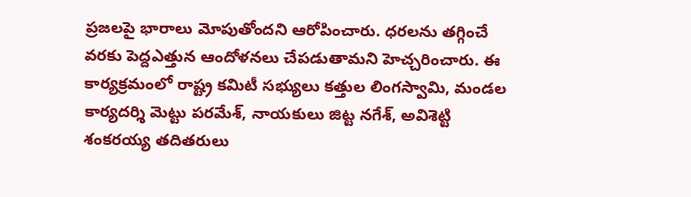ప్రజలపై భారాలు మోపుతోందని ఆరోపించారు. ధరలను తగ్గించే వరకు పెద్దఎత్తున ఆందోళనలు చేపడుతామని హెచ్చరించారు. ఈ కార్యక్రమంలో రాష్ట్ర కమిటీ సభ్యులు కత్తుల లింగస్వామి, మండల కార్యదర్శి మెట్టు పరమేశ్, నాయకులు జిట్ట నగేశ్, అవిశెట్టి శంకరయ్య తదితరులు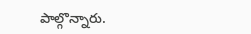పాల్గొన్నారు.